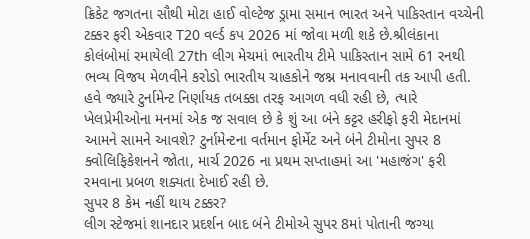ક્રિકેટ જગતના સૌથી મોટા હાઈ વોલ્ટેજ ડ્રામા સમાન ભારત અને પાકિસ્તાન વચ્ચેની ટક્કર ફરી એકવાર T20 વર્લ્ડ કપ 2026 માં જોવા મળી શકે છે.શ્રીલંકાના કોલંબોમાં રમાયેલી 27th લીગ મેચમાં ભારતીય ટીમે પાકિસ્તાન સામે 61 રનથી ભવ્ય વિજય મેળવીને કરોડો ભારતીય ચાહકોને જશ્ન મનાવવાની તક આપી હતી. હવે જ્યારે ટુર્નામેન્ટ નિર્ણાયક તબક્કા તરફ આગળ વધી રહી છે, ત્યારે ખેલપ્રેમીઓના મનમાં એક જ સવાલ છે કે શું આ બંને કટ્ટર હરીફો ફરી મેદાનમાં આમને સામને આવશે? ટુર્નામેન્ટના વર્તમાન ફોર્મેટ અને બંને ટીમોના સુપર 8 ક્વોલિફિકેશનને જોતા, માર્ચ 2026 ના પ્રથમ સપ્તાહમાં આ 'મહાજંગ' ફરી રમવાના પ્રબળ શક્યતા દેખાઈ રહી છે.
સુપર 8 કેમ નહીં થાય ટક્કર?
લીગ સ્ટેજમાં શાનદાર પ્રદર્શન બાદ બંને ટીમોએ સુપર 8માં પોતાની જગ્યા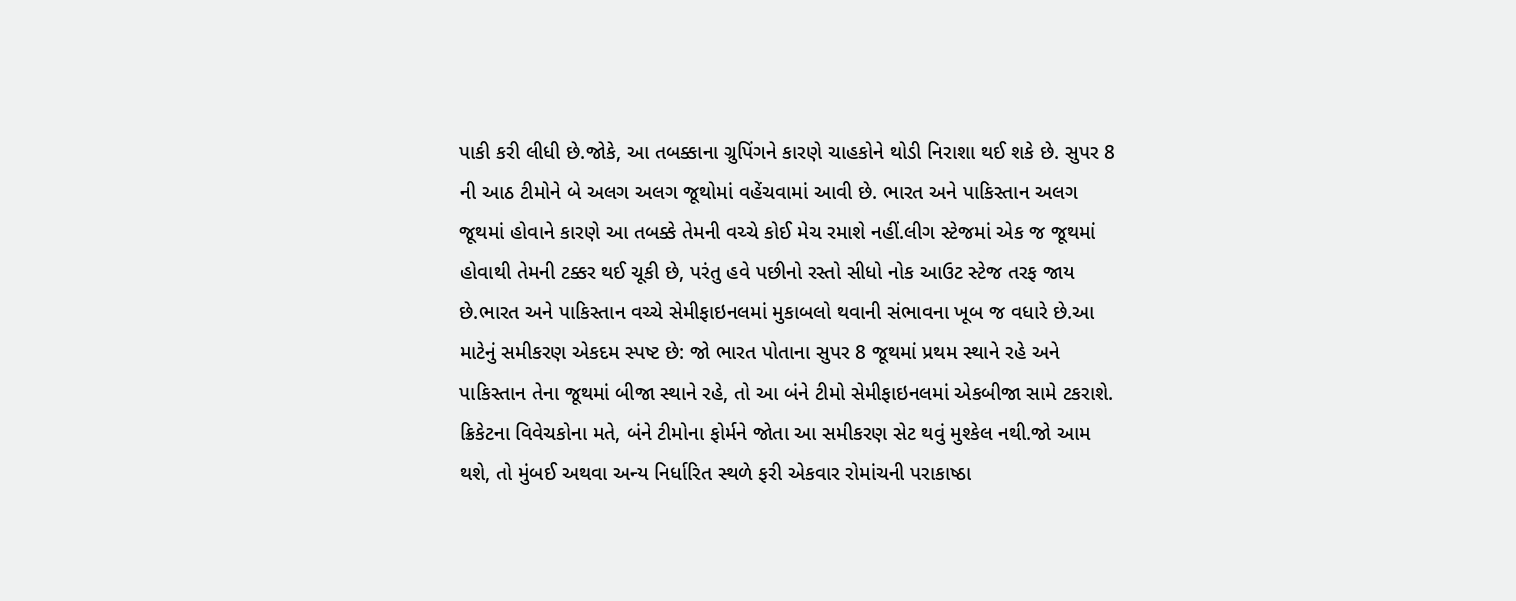પાકી કરી લીધી છે.જોકે, આ તબક્કાના ગ્રુપિંગને કારણે ચાહકોને થોડી નિરાશા થઈ શકે છે. સુપર 8 ની આઠ ટીમોને બે અલગ અલગ જૂથોમાં વહેંચવામાં આવી છે. ભારત અને પાકિસ્તાન અલગ જૂથમાં હોવાને કારણે આ તબક્કે તેમની વચ્ચે કોઈ મેચ રમાશે નહીં.લીગ સ્ટેજમાં એક જ જૂથમાં હોવાથી તેમની ટક્કર થઈ ચૂકી છે, પરંતુ હવે પછીનો રસ્તો સીધો નોક આઉટ સ્ટેજ તરફ જાય છે.ભારત અને પાકિસ્તાન વચ્ચે સેમીફાઇનલમાં મુકાબલો થવાની સંભાવના ખૂબ જ વધારે છે.આ માટેનું સમીકરણ એકદમ સ્પષ્ટ છે: જો ભારત પોતાના સુપર 8 જૂથમાં પ્રથમ સ્થાને રહે અને પાકિસ્તાન તેના જૂથમાં બીજા સ્થાને રહે, તો આ બંને ટીમો સેમીફાઇનલમાં એકબીજા સામે ટકરાશે. ક્રિકેટના વિવેચકોના મતે, બંને ટીમોના ફોર્મને જોતા આ સમીકરણ સેટ થવું મુશ્કેલ નથી.જો આમ થશે, તો મુંબઈ અથવા અન્ય નિર્ધારિત સ્થળે ફરી એકવાર રોમાંચની પરાકાષ્ઠા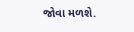જોવા મળશે.